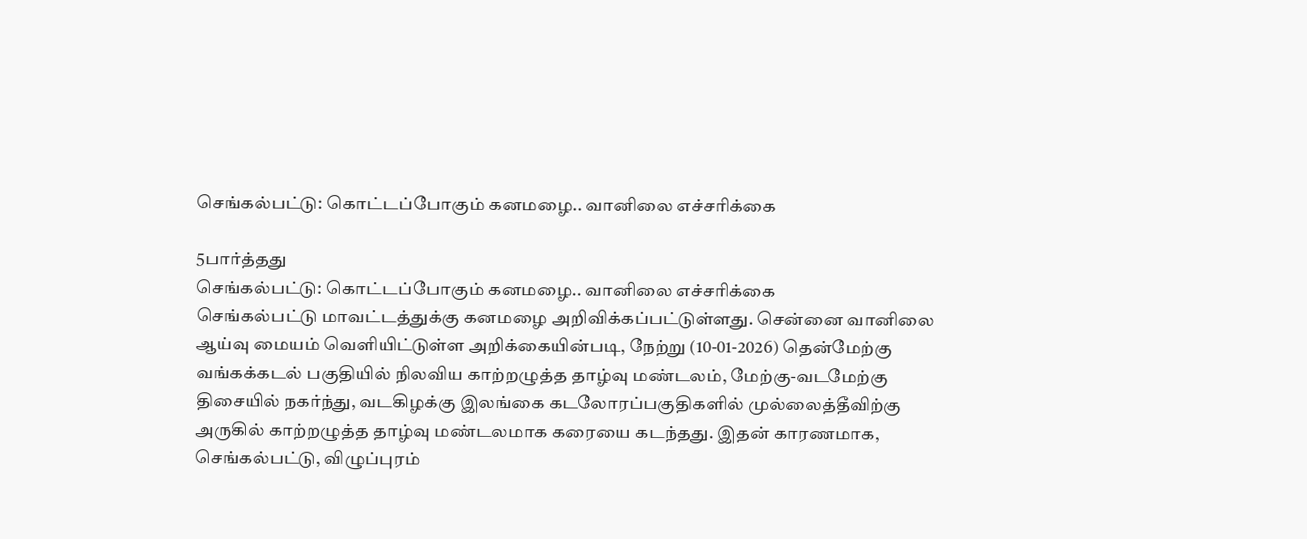செங்கல்பட்டு: கொட்டப்போகும் கனமழை.. வானிலை எச்சரிக்கை

5பார்த்தது
செங்கல்பட்டு: கொட்டப்போகும் கனமழை.. வானிலை எச்சரிக்கை
செங்கல்பட்டு மாவட்டத்துக்கு கனமழை அறிவிக்கப்பட்டுள்ளது. சென்னை வானிலை ஆய்வு மையம் வெளியிட்டுள்ள அறிக்கையின்படி, நேற்று (10-01-2026) தென்மேற்கு வங்கக்கடல் பகுதியில் நிலவிய காற்றழுத்த தாழ்வு மண்டலம், மேற்கு-வடமேற்கு திசையில் நகர்ந்து, வடகிழக்கு இலங்கை கடலோரப்பகுதிகளில் முல்லைத்தீவிற்கு அருகில் காற்றழுத்த தாழ்வு மண்டலமாக கரையை கடந்தது. இதன் காரணமாக, செங்கல்பட்டு, விழுப்புரம்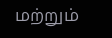மற்றும்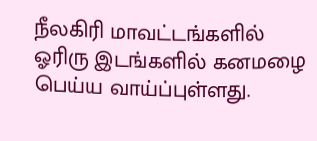நீலகிரி மாவட்டங்களில் ஓரிரு இடங்களில் கனமழை பெய்ய வாய்ப்புள்ளது.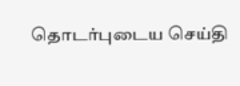தொடர்புடைய செய்தி